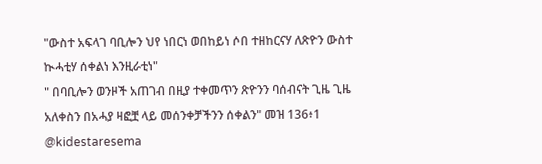"ውስተ አፍላገ ባቢሎን ህየ ነበርነ ወበከይነ ሶበ ተዘከርናሃ ለጽዮን ውስተ ኲሓቲሃ ሰቀልነ እንዚራቲነ"
" በባቢሎን ወንዞች አጠገብ በዚያ ተቀመጥን ጽዮንን ባሰብናት ጊዜ ጊዜ አለቀስን በአሓያ ዛፎቿ ላይ መሰንቀቻችንን ሰቀልን" መዝ 136፥1
@kidestaresema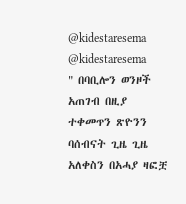@kidestaresema
@kidestaresema
" በባቢሎን ወንዞች አጠገብ በዚያ ተቀመጥን ጽዮንን ባሰብናት ጊዜ ጊዜ አለቀስን በአሓያ ዛፎቿ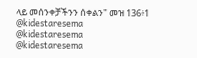ላይ መሰንቀቻችንን ሰቀልን" መዝ 136፥1
@kidestaresema
@kidestaresema
@kidestaresema